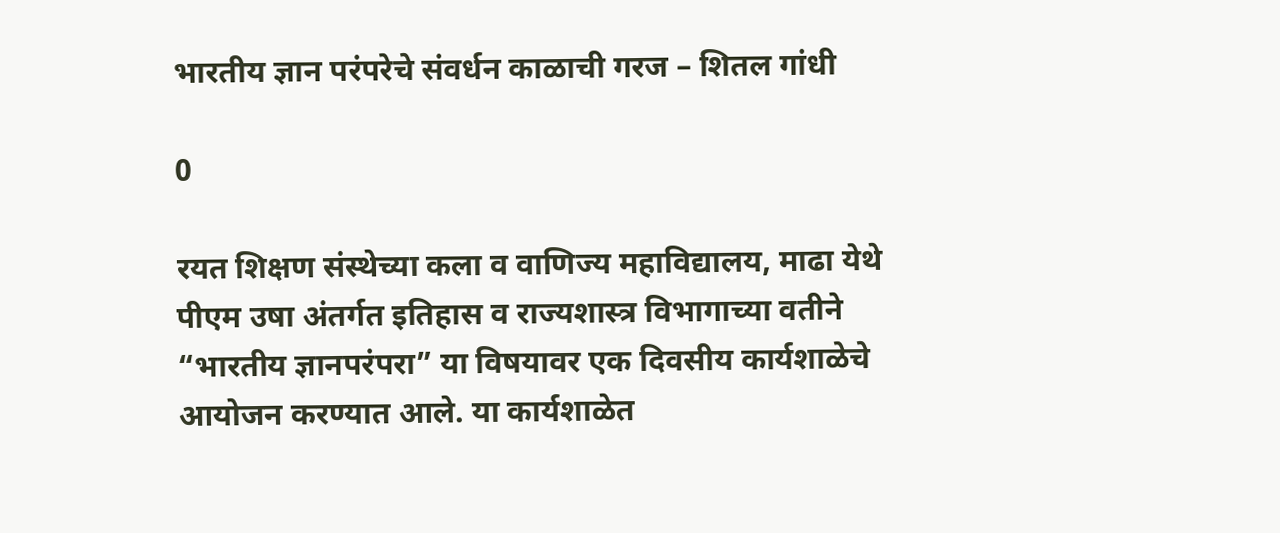भारतीय ज्ञान परंपरेचे संवर्धन काळाची गरज – शितल गांधी

0

रयत शिक्षण संस्थेच्या कला व वाणिज्य महाविद्यालय, माढा येथे पीएम उषा अंतर्गत इतिहास व राज्यशास्त्र विभागाच्या वतीने “भारतीय ज्ञानपरंपरा” या विषयावर एक दिवसीय कार्यशाळेचे आयोजन करण्यात आले. या कार्यशाळेत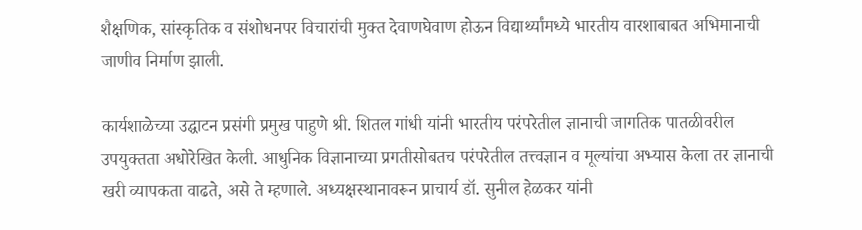शैक्षणिक, सांस्कृतिक व संशोधनपर विचारांची मुक्त देवाणघेवाण होऊन विद्यार्थ्यांमध्ये भारतीय वारशाबाबत अभिमानाची जाणीव निर्माण झाली.

कार्यशाळेच्या उद्घाटन प्रसंगी प्रमुख पाहुणे श्री. शितल गांधी यांनी भारतीय परंपरेतील ज्ञानाची जागतिक पातळीवरील उपयुक्तता अधोरेखित केली. आधुनिक विज्ञानाच्या प्रगतीसोबतच परंपरेतील तत्त्वज्ञान व मूल्यांचा अभ्यास केला तर ज्ञानाची खरी व्यापकता वाढते, असे ते म्हणाले. अध्यक्षस्थानावरून प्राचार्य डॉ. सुनील हेळकर यांनी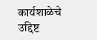कार्यशाळेचे उद्दिष्ट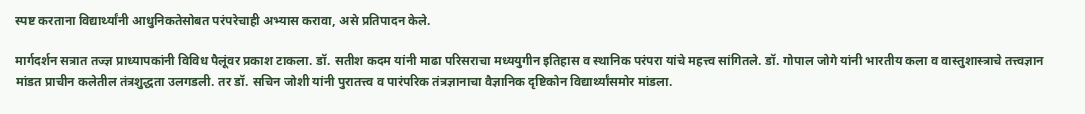स्पष्ट करताना विद्यार्थ्यांनी आधुनिकतेसोबत परंपरेचाही अभ्यास करावा, असे प्रतिपादन केले.

मार्गदर्शन सत्रात तज्ज्ञ प्राध्यापकांनी विविध पैलूंवर प्रकाश टाकला. डॉ. सतीश कदम यांनी माढा परिसराचा मध्ययुगीन इतिहास व स्थानिक परंपरा यांचे महत्त्व सांगितले. डॉ. गोपाल जोगे यांनी भारतीय कला व वास्तुशास्त्राचे तत्त्वज्ञान मांडत प्राचीन कलेतील तंत्रशुद्धता उलगडली. तर डॉ. सचिन जोशी यांनी पुरातत्त्व व पारंपरिक तंत्रज्ञानाचा वैज्ञानिक दृष्टिकोन विद्यार्थ्यांसमोर मांडला.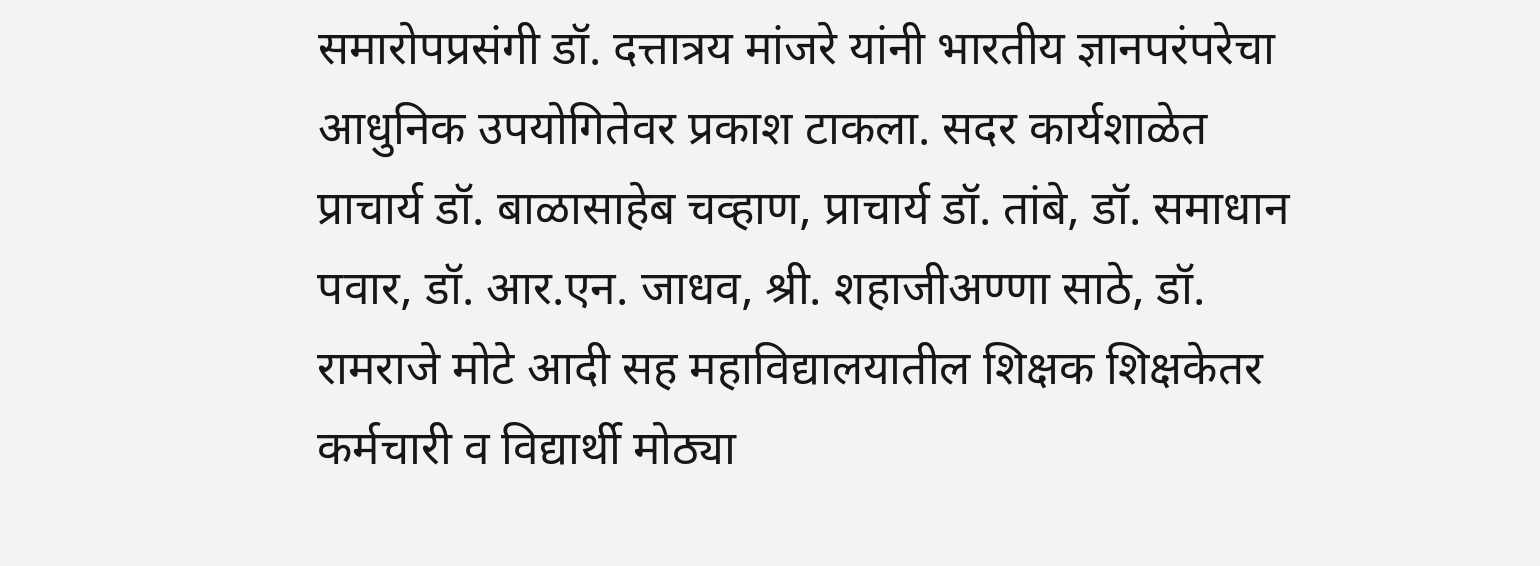समारोपप्रसंगी डॉ. दत्तात्रय मांजरे यांनी भारतीय ज्ञानपरंपरेचा आधुनिक उपयोगितेवर प्रकाश टाकला. सदर कार्यशाळेत प्राचार्य डॉ. बाळासाहेब चव्हाण, प्राचार्य डॉ. तांबे, डॉ. समाधान पवार, डॉ. आर.एन. जाधव, श्री. शहाजीअण्णा साठे, डॉ. रामराजे मोटे आदी सह महाविद्यालयातील शिक्षक शिक्षकेतर कर्मचारी व विद्यार्थी मोठ्या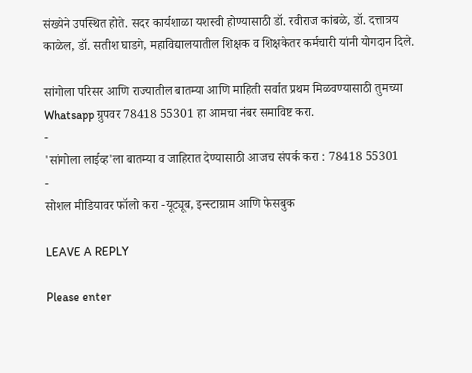संख्येने उपस्थित होते. सदर कार्यशाळा यशस्वी होण्यासाठी डॉ. रवीराज कांबळे, डॉ. दत्तात्रय काळेल, डॉ. सतीश घाडगे, महाविद्यालयातील शिक्षक व शिक्षकेतर कर्मचारी यांनी योगदान दिले.

सांगोला परिसर आणि राज्यातील बातम्या आणि माहिती सर्वात प्रथम मिळवण्यासाठी तुमच्या Whatsapp ग्रुपवर 78418 55301 हा आमचा नंबर समाविष्ट करा.
-
'सांगोला लाईव्ह'ला बातम्या व जाहिरात देण्यासाठी आजच संपर्क करा : 78418 55301
-
सोशल मीडियावर फॉलो करा -यूट्यूब, इन्स्टाग्राम आणि फेसबुक

LEAVE A REPLY

Please enter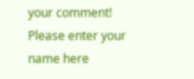your comment!
Please enter your name here